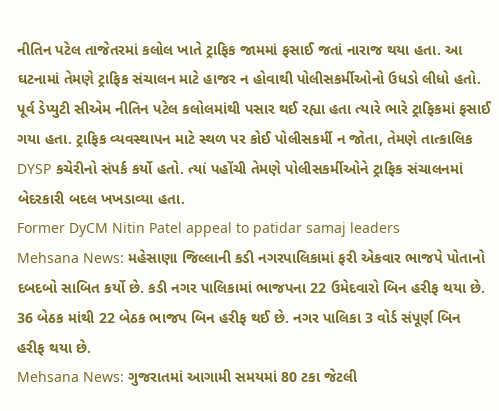નીતિન પટેલ તાજેતરમાં કલોલ ખાતે ટ્રાફિક જામમાં ફસાઈ જતાં નારાજ થયા હતા. આ ઘટનામાં તેમણે ટ્રાફિક સંચાલન માટે હાજર ન હોવાથી પોલીસકર્મીઓનો ઉધડો લીધો હતો. પૂર્વ ડેપ્યુટી સીએમ નીતિન પટેલ કલોલમાંથી પસાર થઈ રહ્યા હતા ત્યારે ભારે ટ્રાફિકમાં ફસાઈ ગયા હતા. ટ્રાફિક વ્યવસ્થાપન માટે સ્થળ પર કોઈ પોલીસકર્મી ન જોતા, તેમણે તાત્કાલિક DYSP કચેરીનો સંપર્ક કર્યો હતો. ત્યાં પહોંચી તેમણે પોલીસકર્મીઓને ટ્રાફિક સંચાલનમાં બેદરકારી બદલ ખખડાવ્યા હતા.
Former DyCM Nitin Patel appeal to patidar samaj leaders
Mehsana News: મહેસાણા જિલ્લાની કડી નગરપાલિકામાં ફરી એકવાર ભાજપે પોતાનો દબદબો સાબિત કર્યો છે. કડી નગર પાલિકામાં ભાજપના 22 ઉમેદવારો બિન હરીફ થયા છે. 36 બેઠક માંથી 22 બેઠક ભાજપ બિન હરીફ થઈ છે. નગર પાલિકા 3 વોર્ડ સંપૂર્ણ બિન હરીફ થયા છે.
Mehsana News: ગુજરાતમાં આગામી સમયમાં 80 ટકા જેટલી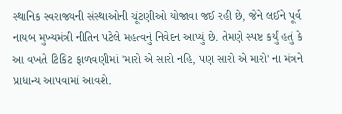સ્થાનિક સ્વરાજ્યની સંસ્થાઓની ચૂંટણીઓ યોજાવા જઈ રહી છે, જેને લઈને પૂર્વ નાયબ મુખ્યમંત્રી નીતિન પટેલે મહત્વનું નિવેદન આપ્યું છે. તેમણે સ્પષ્ટ કર્યું હતું કે આ વખતે ટિકિટ ફાળવણીમાં 'મારો એ સારો નહિ, પણ સારો એ મારો' ના મંત્રને પ્રાધાન્ય આપવામાં આવશે.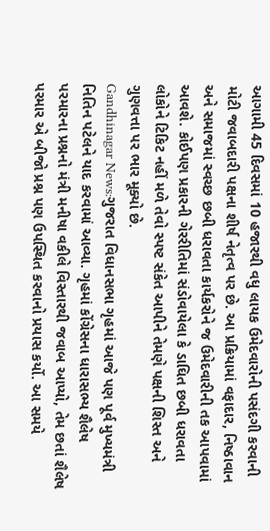આગામી 45 દિવસમાં 10 હજારથી વધુ લાયક ઉમેદવારોની પસંદગી કરવાની મોટી જવાબદારી પક્ષના શીર્ષ નેતૃત્વ પર છે. આ પ્રક્રિયામાં વફાદાર, નિષ્ઠાવાન અને સમાજમાં સ્વચ્છ છબી ધરાવતા કાર્યકરોને જ ઉમેદવારીની તક આપવામાં આવશે. કોઈપણ પ્રકારની ગેરરીતિમાં સંડોવાયેલા કે ડાઘિત છબી ધરાવતા લોકોને ટિકિટ નહીં મળે તેવો સ્પષ્ટ સંકેત આપીને તેમણે પક્ષની શિસ્ત અને ગુણવત્તા પર ભાર મૂક્યો છે.
Gandhinagar News:ગુજરાત વિધાનસભા ગૃહમાં આજે પણ પૂર્વ મુખ્યમંત્રી નિતિન પટેલને યાદ કરવામાં આવ્યા. ગૃહમાં કોંગ્રેસના ધારાસભ્ય શૈલેષ પરમારના પ્રશ્નનો મંત્રી મનીષા વકીલે વિસ્તારથી જવાબ આપ્યો, તેમ છતાં શૈલેષ પરમાર એ બીજો પ્રશ્ન પણ ઉપસ્થિત કરવાનો પ્રયાસ કર્યો. આ સમયે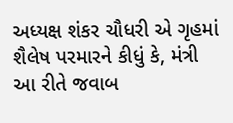અધ્યક્ષ શંકર ચૌધરી એ ગૃહમાં શૈલેષ પરમારને કીધું કે, મંત્રી આ રીતે જવાબ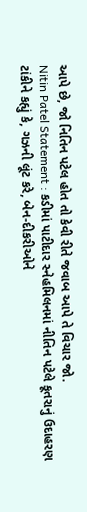આપે છે, જો નિતિન પટેલ હોત તો કેવી રીતે જવાબ આપે તે વિચાર જો.
Nitin Patel Statement : કડીમાં પાટીદાર સ્નેહમિલનમાં નીતિન પટેલે કૂતરાનું ઉદાહરણ ટાંકીને કહ્યું કે, ગઝની લૂંટ કરે, બેન-દીકરીઓને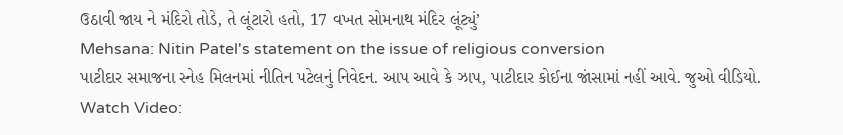ઉઠાવી જાય ને મંદિરો તોડે, તે લૂંટારો હતો, 17 વખત સોમનાથ મંદિર લૂંટ્યું’
Mehsana: Nitin Patel's statement on the issue of religious conversion
પાટીદાર સમાજના સ્નેહ મિલનમાં નીતિન પટેલનું નિવેદન. આપ આવે કે ઝાપ, પાટીદાર કોઈના જાંસામાં નહીં આવે. જુઓ વીડિયો.
Watch Video: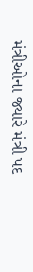મંત્રીઓના જ્યારે મંત્રી પદ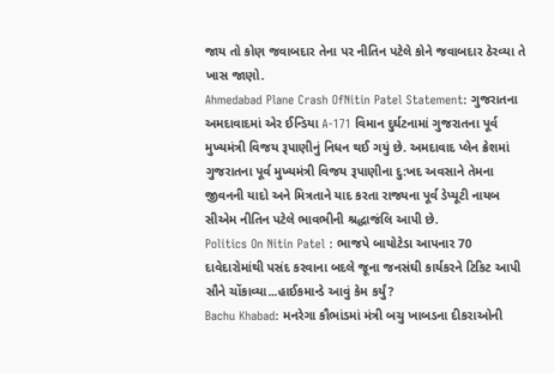જાય તો કોણ જવાબદાર તેના પર નીતિન પટેલે કોને જવાબદાર ઠેરવ્યા તે ખાસ જાણો.
Ahmedabad Plane Crash OfNitin Patel Statement: ગુજરાતના અમદાવાદમાં એર ઈન્ડિયા A-171 વિમાન દુર્ઘટનામાં ગુજરાતના પૂર્વ મુખ્યમંત્રી વિજય રૂપાણીનું નિધન થઈ ગયું છે. અમદાવાદ પ્લેન ક્રેશમાં ગુજરાતના પૂર્વ મુખ્યમંત્રી વિજય રૂપાણીના દુ:ખદ અવસાને તેમના જીવનની યાદો અને મિત્રતાને યાદ કરતા રાજ્યના પૂર્વ ડેપ્યૂટી નાયબ સીએમ નીતિન પટેલે ભાવભીની શ્રદ્ધાજંલિ આપી છે.
Politics On Nitin Patel : ભાજપે બાયોટેડા આપનાર 70 દાવેદારોમાંથી પસંદ કરવાના બદલે જૂના જનસંઘી કાર્યકરને ટિકિટ આપી સૌને ચોંકાવ્યા...હાઈકમાન્ડે આવું કેમ કર્યું?
Bachu Khabad: મનરેગા કૌભાંડમાં મંત્રી બચુ ખાબડના દીકરાઓની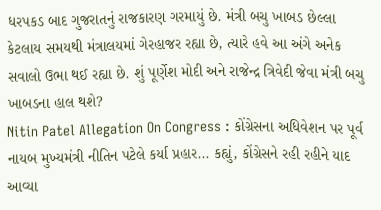ધરપકડ બાદ ગુજરાતનું રાજકારણ ગરમાયું છે. મંત્રી બચુ ખાબડ છેલ્લા કેટલાય સમયથી મંત્રાલયમાં ગેરહાજર રહ્યા છે, ત્યારે હવે આ અંગે અનેક સવાલો ઉભા થઈ રહ્યા છે. શું પૂર્ણેશ મોદી અને રાજેન્દ્ર ત્રિવેદી જેવા મંત્રી બચુ ખાબડના હાલ થશે?
Nitin Patel Allegation On Congress : કોંગ્રેસના અધિવેશન પર પૂર્વ નાયબ મુખ્યમંત્રી નીતિન પટેલે કર્યા પ્રહાર... કહ્યું, કોંગ્રેસને રહી રહીને યાદ આવ્યા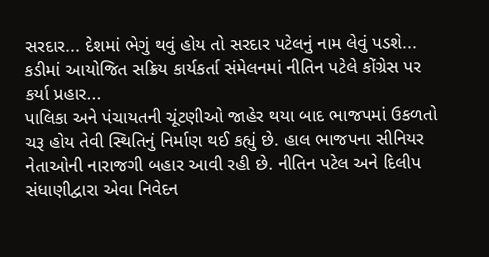સરદાર... દેશમાં ભેગું થવું હોય તો સરદાર પટેલનું નામ લેવું પડશે... કડીમાં આયોજિત સક્રિય કાર્યકર્તા સંમેલનમાં નીતિન પટેલે કોંગ્રેસ પર કર્યા પ્રહાર...
પાલિકા અને પંચાયતની ચૂંટણીઓ જાહેર થયા બાદ ભાજપમાં ઉકળતો ચરૂ હોય તેવી સ્થિતિનું નિર્માણ થઈ કહ્યું છે. હાલ ભાજપના સીનિયર નેતાઓની નારાજગી બહાર આવી રહી છે. નીતિન પટેલ અને દિલીપ સંધાણીદ્વારા એવા નિવેદન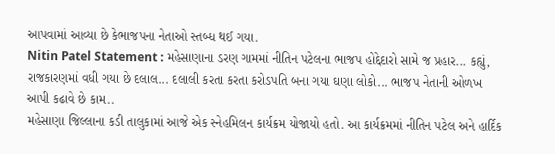આપવામાં આવ્યા છે કેભાજપના નેતાઓ સ્તબ્ધ થઈ ગયા.
Nitin Patel Statement : મહેસાણાના ડરણ ગામમાં નીતિન પટેલના ભાજપ હોદ્દેદારો સામે જ પ્રહાર... કહ્યું, રાજકારણમાં વધી ગયા છે દલાલ... દલાલી કરતા કરતા કરોડપતિ બના ગયા ઘણા લોકો... ભાજપ નેતાની ઓળખ આપી કઢાવે છે કામ..
મહેસાણા જિલ્લાના કડી તાલુકામાં આજે એક સ્નેહમિલન કાર્યક્રમ યોજાયો હતો. આ કાર્યક્રમમાં નીતિન પટેલ અને હાર્દિક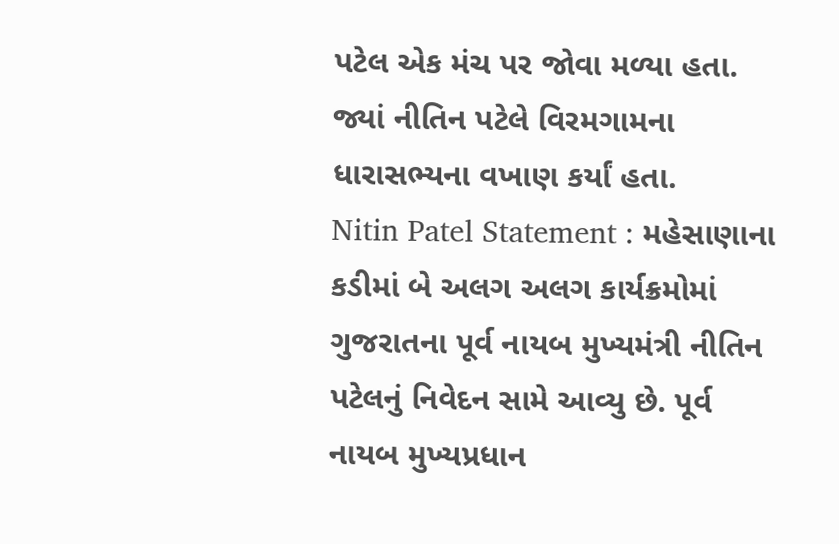પટેલ એક મંચ પર જોવા મળ્યા હતા. જ્યાં નીતિન પટેલે વિરમગામના ધારાસભ્યના વખાણ કર્યાં હતા.
Nitin Patel Statement : મહેસાણાના કડીમાં બે અલગ અલગ કાર્યક્રમોમાં ગુજરાતના પૂર્વ નાયબ મુખ્યમંત્રી નીતિન પટેલનું નિવેદન સામે આવ્યુ છે. પૂર્વ નાયબ મુખ્યપ્રધાન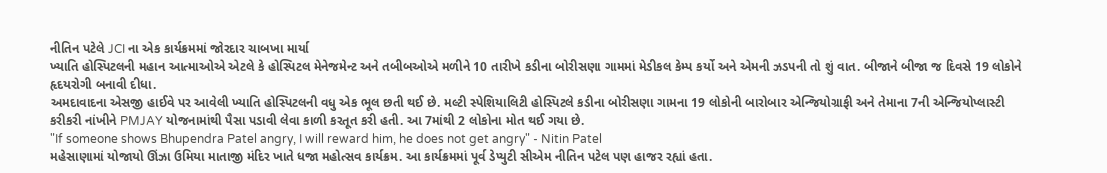નીતિન પટેલે JCI ના એક કાર્યક્રમમાં જોરદાર ચાબખા માર્યા
ખ્યાતિ હોસ્પિટલની મહાન આત્માઓએ એટલે કે હોસ્પિટલ મેનેજમેન્ટ અને તબીબઓએ મળીને 10 તારીખે કડીના બોરીસણા ગામમાં મેડીકલ કેમ્પ કર્યો અને એમની ઝડપની તો શું વાત. બીજાને બીજા જ દિવસે 19 લોકોને હૃદયરોગી બનાવી દીધા.
અમદાવાદના એસજી હાઈવે પર આવેલી ખ્યાતિ હોસ્પિટલની વધુ એક ભૂલ છતી થઈ છે. મલ્ટી સ્પેશિયાલિટી હોસ્પિટલે કડીના બોરીસણા ગામના 19 લોકોની બારોબાર એન્જિયોગ્રાફી અને તેમાના 7ની એન્જિયોપ્લાસ્ટી કરીકરી નાંખીને PMJAY યોજનામાંથી પૈસા પડાવી લેવા કાળી કરતૂત કરી હતી. આ 7માંથી 2 લોકોના મોત થઈ ગયા છે.
"If someone shows Bhupendra Patel angry, I will reward him, he does not get angry" - Nitin Patel
મહેસાણામાં યોજાયો ઊંઝા ઉમિયા માતાજી મંદિર ખાતે ધજા મહોત્સવ કાર્યક્રમ. આ કાર્યક્રમમાં પૂર્વ ડેપ્યુટી સીએમ નીતિન પટેલ પણ હાજર રહ્યાં હતા.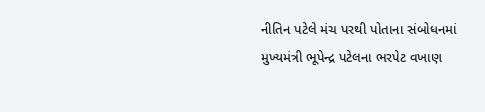નીતિન પટેલે મંચ પરથી પોતાના સંબોધનમાં મુખ્યમંત્રી ભૂપેન્દ્ર પટેલના ભરપેટ વખાણ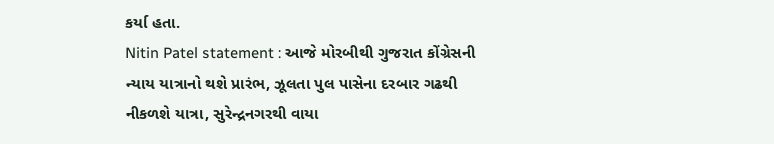કર્યા હતા.
Nitin Patel statement : આજે મોરબીથી ગુજરાત કોંગ્રેસની ન્યાય યાત્રાનો થશે પ્રારંભ, ઝૂલતા પુલ પાસેના દરબાર ગઢથી નીકળશે યાત્રા, સુરેન્દ્રનગરથી વાયા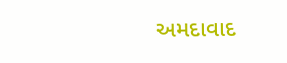અમદાવાદ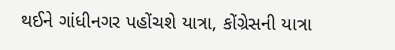થઈને ગાંધીનગર પહોંચશે યાત્રા, કોંગ્રેસની યાત્રા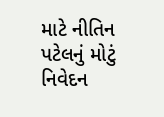માટે નીતિન પટેલનું મોટું નિવેદન